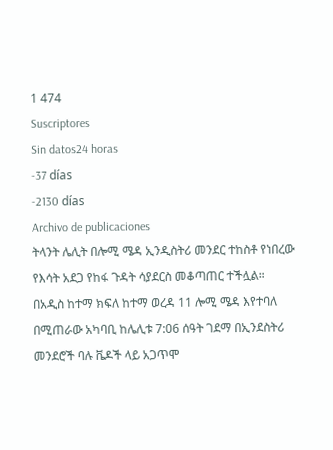1 474
Suscriptores
Sin datos24 horas
-37 días
-2130 días
Archivo de publicaciones
ትላንት ሌሊት በሎሚ ሜዳ ኢንዲስትሪ መንደር ተከስቶ የነበረው የእሳት አደጋ የከፋ ጉዳት ሳያደርስ መቆጣጠር ተችሏል።
በአዲስ ከተማ ክፍለ ከተማ ወረዳ 11 ሎሚ ሜዳ እየተባለ በሚጠራው አካባቢ ከሌሊቱ 7:06 ሰዓት ገደማ በኢንደስትሪ
መንደሮች ባሉ ቬዶች ላይ አጋጥሞ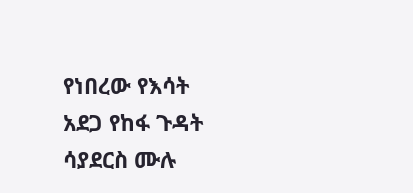የነበረው የእሳት አደጋ የከፋ ጉዳት ሳያደርስ ሙሉ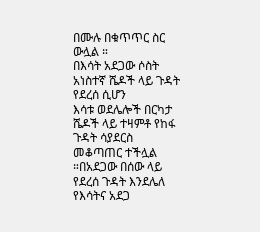በሙሉ በቁጥጥር ስር ውሏል ።
በእሳት አደጋው ሶስት አነስተኛ ሼዶች ላይ ጉዳት የደረሰ ሲሆን
እሳቱ ወደሌሎች በርካታ ሼዶች ላይ ተዛምቶ የከፋ ጉዳት ሳያደርስ መቆጣጠር ተችሏል ።በአደጋው በሰው ላይ የደረሰ ጉዳት እንደሌለ የእሳትና አደጋ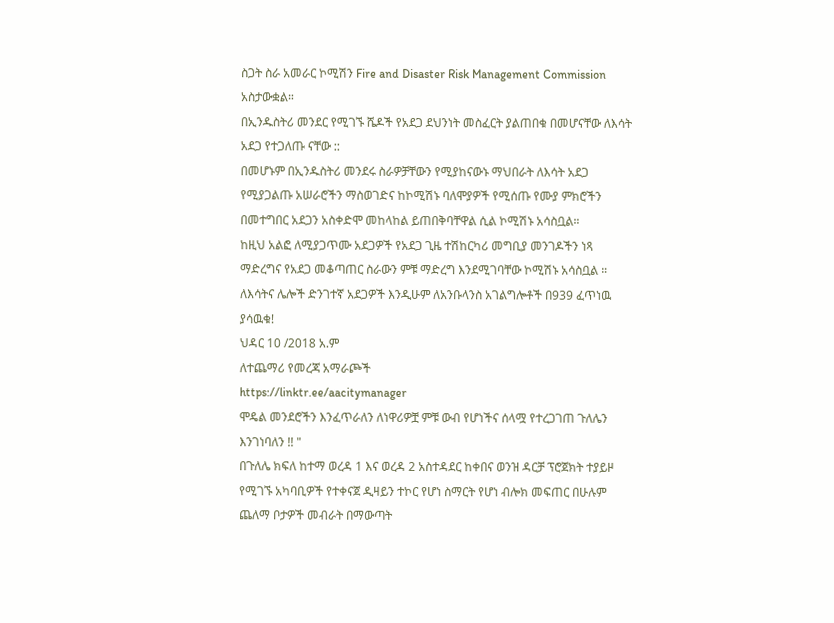ስጋት ስራ አመራር ኮሚሽን Fire and Disaster Risk Management Commission አስታውቋል።
በኢንዱስትሪ መንደር የሚገኙ ሼዶች የአደጋ ደህንነት መስፈርት ያልጠበቁ በመሆናቸው ለእሳት አደጋ የተጋለጡ ናቸው ::
በመሆኑም በኢንዱስትሪ መንደሩ ስራዎቻቸውን የሚያከናውኑ ማህበራት ለእሳት አደጋ የሚያጋልጡ አሠራሮችን ማስወገድና ከኮሚሽኑ ባለሞያዎች የሚሰጡ የሙያ ምክሮችን በመተግበር አደጋን አስቀድሞ መከላከል ይጠበቅባቸዋል ሲል ኮሚሽኑ አሳስቧል።
ከዚህ አልፎ ለሚያጋጥሙ አደጋዎች የአደጋ ጊዜ ተሽከርካሪ መግቢያ መንገዶችን ነጻ ማድረግና የአደጋ መቆጣጠር ስራውን ምቹ ማድረግ እንደሚገባቸው ኮሚሽኑ አሳስቧል ።
ለእሳትና ሌሎች ድንገተኛ አደጋዎች እንዲሁም ለአንቡላንስ አገልግሎቶች በ939 ፈጥነዉ ያሳዉቁ!
ህዳር 10 /2018 አ.ም
ለተጨማሪ የመረጃ አማራጮች
https://linktr.ee/aacitymanager
ሞዴል መንደሮችን እንፈጥራለን ለነዋሪዎቿ ምቹ ውብ የሆነችና ሰላሟ የተረጋገጠ ጉለሌን እንገነባለን !! "
በጉለሌ ክፍለ ከተማ ወረዳ 1 እና ወረዳ 2 አስተዳደር ከቀበና ወንዝ ዳርቻ ፕሮጀክት ተያይዞ የሚገኙ አካባቢዎች የተቀናጀ ዲዛይን ተኮር የሆነ ስማርት የሆነ ብሎክ መፍጠር በሁሉም ጨለማ ቦታዎች መብራት በማውጣት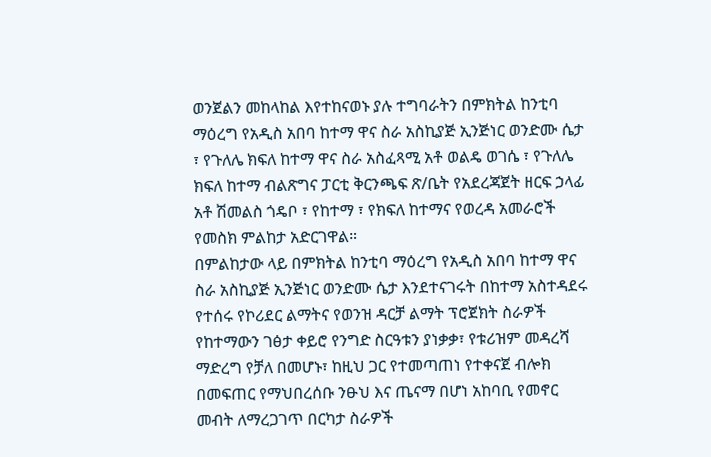ወንጀልን መከላከል እየተከናወኑ ያሉ ተግባራትን በምክትል ከንቲባ ማዕረግ የአዲስ አበባ ከተማ ዋና ስራ አስኪያጅ ኢንጅነር ወንድሙ ሴታ ፣ የጉለሌ ክፍለ ከተማ ዋና ስራ አስፈጻሚ አቶ ወልዴ ወገሴ ፣ የጉለሌ ክፍለ ከተማ ብልጽግና ፓርቲ ቅርንጫፍ ጽ/ቤት የአደረጃጀት ዘርፍ ኃላፊ አቶ ሽመልስ ጎዴቦ ፣ የከተማ ፣ የክፍለ ከተማና የወረዳ አመራሮች የመስክ ምልከታ አድርገዋል።
በምልከታው ላይ በምክትል ከንቲባ ማዕረግ የአዲስ አበባ ከተማ ዋና ስራ አስኪያጅ ኢንጅነር ወንድሙ ሴታ እንደተናገሩት በከተማ አስተዳደሩ የተሰሩ የኮሪደር ልማትና የወንዝ ዳርቻ ልማት ፕሮጀክት ስራዎች የከተማውን ገፅታ ቀይሮ የንግድ ስርዓቱን ያነቃቃ፣ የቱሪዝም መዳረሻ ማድረግ የቻለ በመሆኑ፣ ከዚህ ጋር የተመጣጠነ የተቀናጀ ብሎክ በመፍጠር የማህበረሰቡ ንፁህ እና ጤናማ በሆነ አከባቢ የመኖር መብት ለማረጋገጥ በርካታ ስራዎች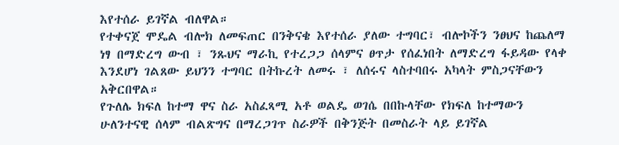እየተሰራ ይገኛል ብለዋል።
የተቀናጀ ሞዴል ብሎክ ለመፍጠር በንቅናቄ እየተሰራ ያለው ተግባር፣ ብሎኮችን ንፀህና ከጨለማ ነፃ በማድረግ ውብ ፣ ንጹህና ማራኪ የተረጋጋ ሰላምና ፀጥታ የሰፈነበት ለማድረግ ፋይዳው የላቀ እንደሆነ ገልጸው ይህንን ተግባር በትኩረት ለመሩ ፣ ለሰሩና ላስተባበሩ አካላት ምስጋናቸውን አቅርበዋል።
የጉለሌ ክፍለ ከተማ ዋና ስራ አስፈጻሚ አቶ ወልዴ ወገሴ በበኩላቸው የክፍለ ከተማውን ሁለንተናዊ ሰላም ብልጽግና በማረጋገጥ ስራዎች በቅንጅት በመስራት ላይ ይገኛል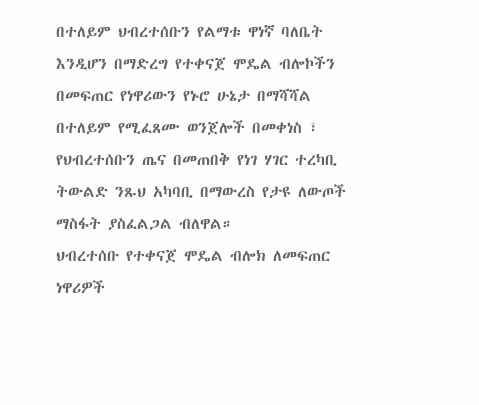በተለይም ህብረተሰቡን የልማቱ ዋነኛ ባለቤት እንዲሆን በማድረግ የተቀናጀ ሞዴል ብሎኮችን በመፍጠር የነዋሪውን የኑሮ ሁኔታ በማሻሻል በተለይም የሚፈጸሙ ወንጀሎች በመቀነስ ፣ የህብረተሰቡን ጤና በመጠበቅ የነገ ሃገር ተረካቢ ትውልድ ንጹህ አካባቢ በማውረስ የታዩ ለውጦች ማስፋት ያስፈልጋል ብለዋል።
ህብረተሰቡ የተቀናጀ ሞዴል ብሎክ ለመፍጠር ነዋሪዎች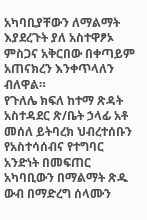አካባቢያቸውን ለማልማት እያደረጉት ያለ አስተዋፆኦ ምስጋና አቅርበው በቀጣይም አጠናክረን እንቀጥላለን ብለዋል።
የጉለሌ ክፍለ ከተማ ጽዳት አስተዳደር ጽ/ቤት ኃላፊ አቶ መሰለ ይትባረክ ህብረተሰቡን የአስተሳሰብና የተግባር አንድነት በመፍጠር አካባቢውን በማልማት ጽዱ ውብ በማድረግ ሰላሙን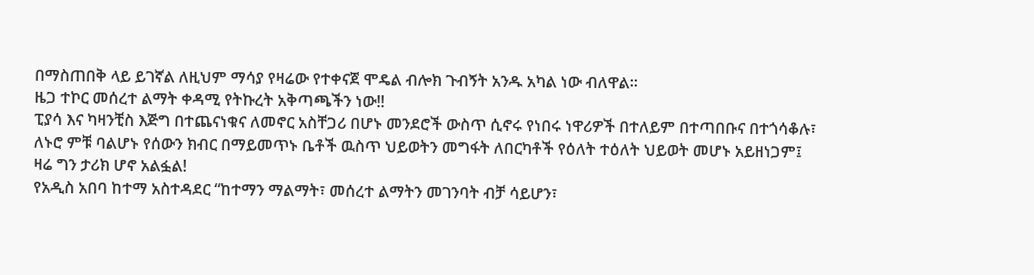በማስጠበቅ ላይ ይገኛል ለዚህም ማሳያ የዛሬው የተቀናጀ ሞዴል ብሎክ ጉብኝት አንዱ አካል ነው ብለዋል።
ዜጋ ተኮር መሰረተ ልማት ቀዳሚ የትኩረት አቅጣጫችን ነው!!
ፒያሳ እና ካዛንቺስ እጅግ በተጨናነቁና ለመኖር አስቸጋሪ በሆኑ መንደሮች ውስጥ ሲኖሩ የነበሩ ነዋሪዎች በተለይም በተጣበቡና በተጎሳቆሉ፣ ለኑሮ ምቹ ባልሆኑ የሰውን ክብር በማይመጥኑ ቤቶች ዉስጥ ህይወትን መግፋት ለበርካቶች የዕለት ተዕለት ህይወት መሆኑ አይዘነጋም፤ ዛሬ ግን ታሪክ ሆኖ አልፏል!
የአዲስ አበባ ከተማ አስተዳደር “ከተማን ማልማት፣ መሰረተ ልማትን መገንባት ብቻ ሳይሆን፣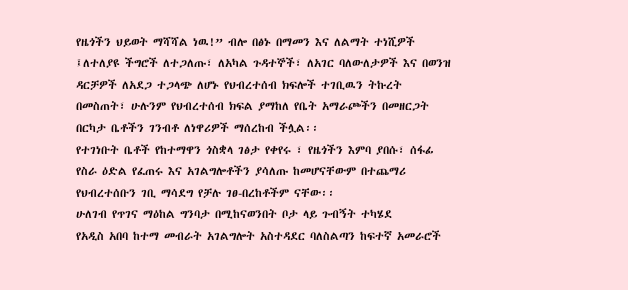የዜጎችን ህይወት ማሻሻል ነዉ!” ብሎ በፅኑ በማመን እና ለልማት ተነሺዎች ፤ለተለያዩ ችግሮች ለተጋለጡ፣ ለአካል ጉዳተኞች፣ ለአገር ባለውለታዎች እና በወንዝ ዳርቻዎች ለአደጋ ተጋላጭ ለሆኑ የህብረተሰብ ክፍሎች ተገቢዉን ትኩረት በመስጠት፣ ሁሉንም የህብረተሰብ ክፍል ያማከለ የቤት አማራጮችን በመዘርጋት በርካታ ቤቶችን ገንብቶ ለነዋሪዎች ማሰረከብ ችሏል፡፡
የተገነቡት ቤቶች የከተማዋን ጎስቋላ ገፅታ የቀየሩ ፣ የዜጎችን እምባ ያበሱ፣ ሰፋፊ የስራ ዕድል የፈጠሩ እና አገልግሎቶችን ያሳለጡ ከመሆናቸውም በተጨማሪ የህብረተሰቡን ገቢ ማሳደግ የቻሉ ገፀ-በረከቶችም ናቸው፡፡
ሁለገብ የጥገና ማዕከል ግንባታ በሚከናወንበት ቦታ ላይ ጉብኝት ተካሄደ
የአዲስ አበባ ከተማ መብራት አገልግሎት አስተዳደር ባለስልጣን ከፍተኛ አመራሮች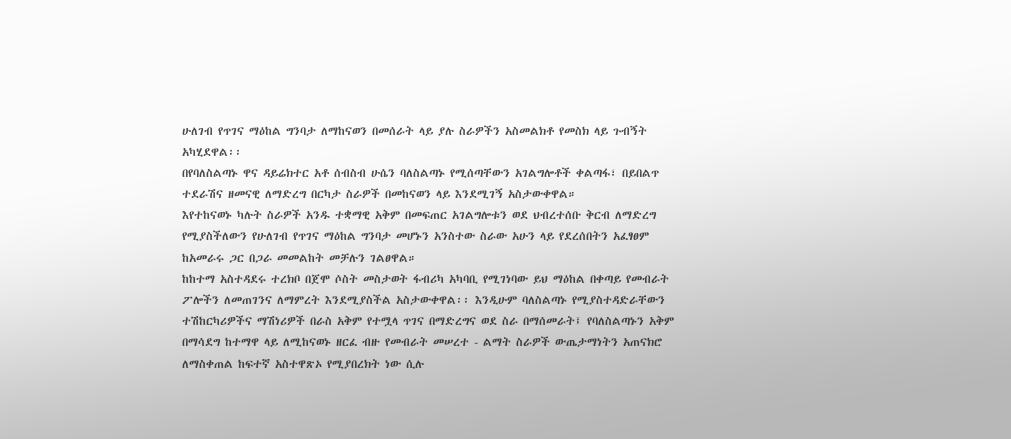ሁለገብ የጥገና ማዕከል ግንባታ ለማከናወን በመሰራት ላይ ያሉ ስራዎችን አስመልክቶ የመስክ ላይ ጉብኝት አካሂደዋል፡፡
በየባለስልጣኑ ዋና ዳይሬክተር አቶ ሰብስብ ሁሴን ባለስልጣኑ የሚሰጣቸውን አገልግሎቶች ቀልጣፋ፣ በይበልጥ ተደራሽና ዘመናዊ ለማድረግ በርካታ ስራዎች በመከናወን ላይ እንደሚገኝ አስታውቀዋል።
እየተከናወኑ ካሉት ስራዎች አንዱ ተቋማዊ አቅም በመፍጠር አገልግሎቱን ወደ ህብረተሰቡ ቅርብ ለማድረግ የሚያስችለውን የሁለገብ የጥገና ማዕከል ግንባታ መሆኑን አንስተው ስራው አሁን ላይ የደረሰበትን አፈፃፀም ከአመራሩ ጋር በጋራ መመልከት መቻሉን ገልፀዋል።
ከከተማ አስተዳደሩ ተረክቦ በጀሞ ሶስት መስታወት ፋብሪካ አካባቢ የሚገነባው ይህ ማዕከል በቀጣይ የመብራት ፖሎችን ለመጠገንና ለማምረት እንደሚያስችል አስታውቀዋል፡፡ እንዲሁም ባለስልጣኑ የሚያስተዳድራቸውን ተሽከርካሪዎችና ማሽነሪዎች በራስ አቅም የተሟላ ጥገና በማድረግና ወደ ስራ በማሰመራት፤ የባለስልጣኑን አቅም በማሳደግ ከተማዋ ላይ ለሚከናወኑ ዘርፈ ብዙ የመብራት መሠረተ - ልማት ስራዎች ውጤታማነትን አጠናክሮ ለማስቀጠል ከፍተኛ አስተዋጽኦ የሚያበረክት ነው ሲሉ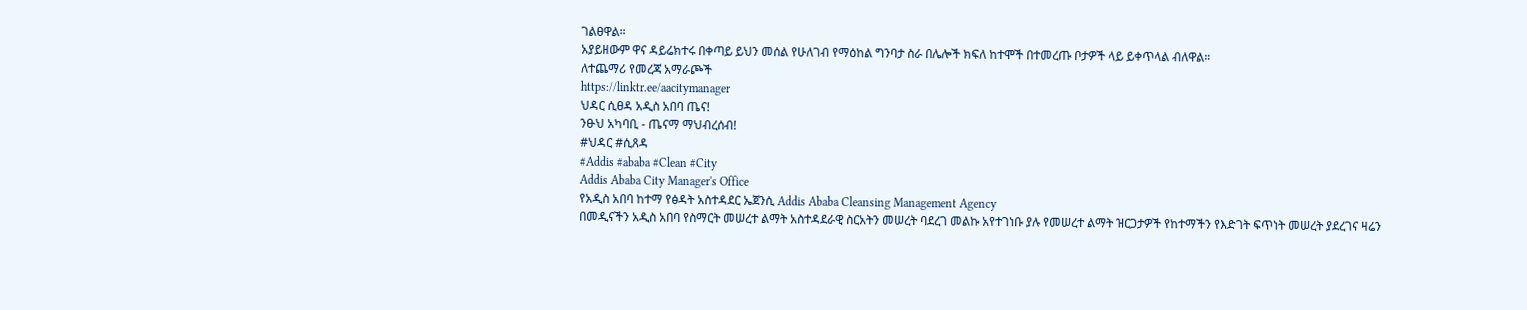ገልፀዋል።
አያይዘውም ዋና ዳይሬክተሩ በቀጣይ ይህን መሰል የሁለገብ የማዕከል ግንባታ ስራ በሌሎች ክፍለ ከተሞች በተመረጡ ቦታዎች ላይ ይቀጥላል ብለዋል።
ለተጨማሪ የመረጃ አማራጮች
https://linktr.ee/aacitymanager
ህዳር ሲፀዳ አዲስ አበባ ጤና!
ንፁህ አካባቢ - ጤናማ ማህብረሰብ!
#ህዳር #ሲጸዳ
#Addis #ababa #Clean #City
Addis Ababa City Manager's Office
የአዲስ አበባ ከተማ የፅዳት አስተዳደር ኤጀንሲ Addis Ababa Cleansing Management Agency
በመዲናችን አዲስ አበባ የስማርት መሠረተ ልማት አስተዳደራዊ ስርአትን መሠረት ባደረገ መልኩ አየተገነቡ ያሉ የመሠረተ ልማት ዝርጋታዎች የከተማችን የእድገት ፍጥነት መሠረት ያደረገና ዛሬን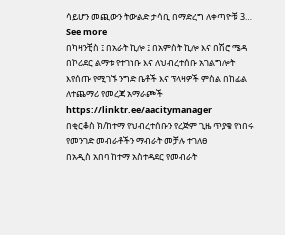ሳይሆን መጪውን ትውልድ ታሳቢ በማድረግ ለቀጣዮቹ 3… See more
በካዛንቺስ ፤ በአራት ኪሎ ፤ በአምስት ኪሎ እና በሽሮ ሜዳ በኮሪደር ልማቱ የተገነቡ እና ለህብረተሰቡ አገልግሎት እየሰጡ የሚገኙ ንግድ ቤቶች እና ፕላዛዎች ምስል በከፊል
ለተጨማሪ የመረጃ አማራጮች
https://linktr.ee/aacitymanager
በቂርቆስ ክ/ከተማ የህብረተሰቡን የረጅም ጊዜ ጥያቄ የነበሩ የመንገድ መብራቶችን ማብራት መቻሉ ተገለፀ
በአዲስ አበባ ከተማ አስተዳደር የመብራት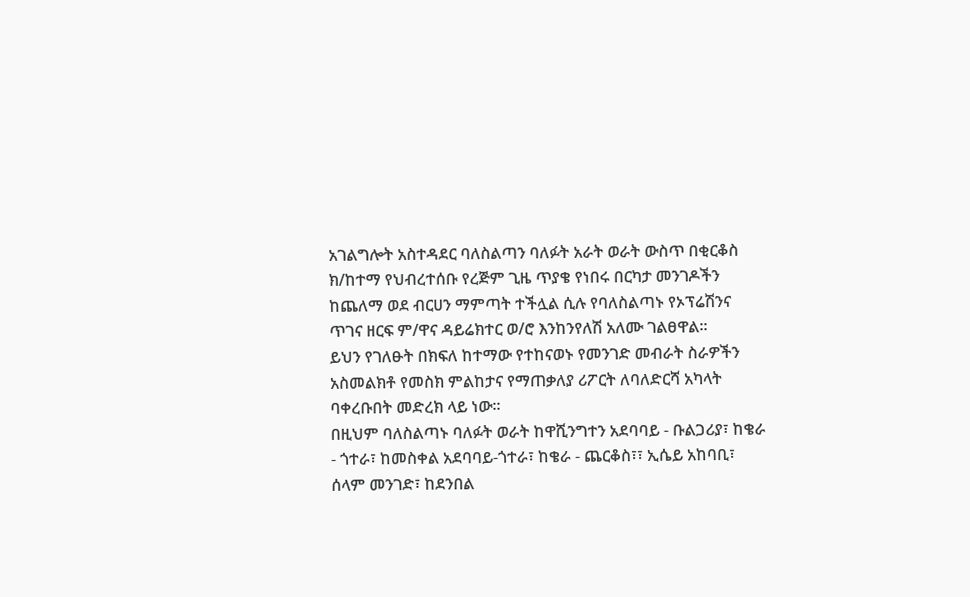አገልግሎት አስተዳደር ባለስልጣን ባለፉት አራት ወራት ውስጥ በቂርቆስ ክ/ከተማ የህብረተሰቡ የረጅም ጊዜ ጥያቄ የነበሩ በርካታ መንገዶችን ከጨለማ ወደ ብርሀን ማምጣት ተችሏል ሲሉ የባለስልጣኑ የኦፕሬሽንና ጥገና ዘርፍ ም/ዋና ዳይሬክተር ወ/ሮ እንከንየለሽ አለሙ ገልፀዋል፡፡
ይህን የገለፁት በክፍለ ከተማው የተከናወኑ የመንገድ መብራት ስራዎችን አስመልክቶ የመስክ ምልከታና የማጠቃለያ ሪፖርት ለባለድርሻ አካላት ባቀረቡበት መድረክ ላይ ነው፡፡
በዚህም ባለስልጣኑ ባለፉት ወራት ከዋሺንግተን አደባባይ - ቡልጋሪያ፣ ከቄራ - ጎተራ፣ ከመስቀል አደባባይ-ጎተራ፣ ከቄራ - ጨርቆስ፣፣ ኢሴይ አከባቢ፣ ሰላም መንገድ፣ ከደንበል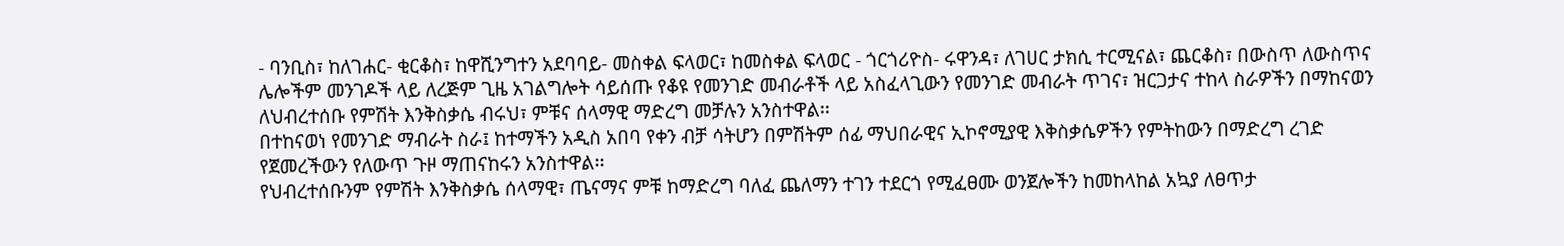- ባንቢስ፣ ከለገሐር- ቂርቆስ፣ ከዋሺንግተን አደባባይ- መስቀል ፍላወር፣ ከመስቀል ፍላወር - ጎርጎሪዮስ- ሩዋንዳ፣ ለገሀር ታክሲ ተርሚናል፣ ጨርቆስ፣ በውስጥ ለውስጥና ሌሎችም መንገዶች ላይ ለረጅም ጊዜ አገልግሎት ሳይሰጡ የቆዩ የመንገድ መብራቶች ላይ አስፈላጊውን የመንገድ መብራት ጥገና፣ ዝርጋታና ተከላ ስራዎችን በማከናወን ለህብረተሰቡ የምሽት እንቅስቃሴ ብሩህ፣ ምቹና ሰላማዊ ማድረግ መቻሉን አንስተዋል፡፡
በተከናወነ የመንገድ ማብራት ስራ፤ ከተማችን አዲስ አበባ የቀን ብቻ ሳትሆን በምሽትም ሰፊ ማህበራዊና ኢኮኖሚያዊ እቅስቃሴዎችን የምትከውን በማድረግ ረገድ የጀመረችውን የለውጥ ጉዞ ማጠናከሩን አንስተዋል፡፡
የህብረተሰቡንም የምሽት እንቅስቃሴ ሰላማዊ፣ ጤናማና ምቹ ከማድረግ ባለፈ ጨለማን ተገን ተደርጎ የሚፈፀሙ ወንጀሎችን ከመከላከል አኳያ ለፀጥታ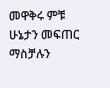መዋቅሩ ምቹ ሁኔታን መፍጠር ማስቻሉን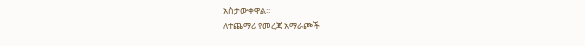አስታውቀዋል፡፡
ለተጨማሪ የመረጃ አማራጮች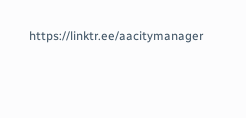https://linktr.ee/aacitymanager